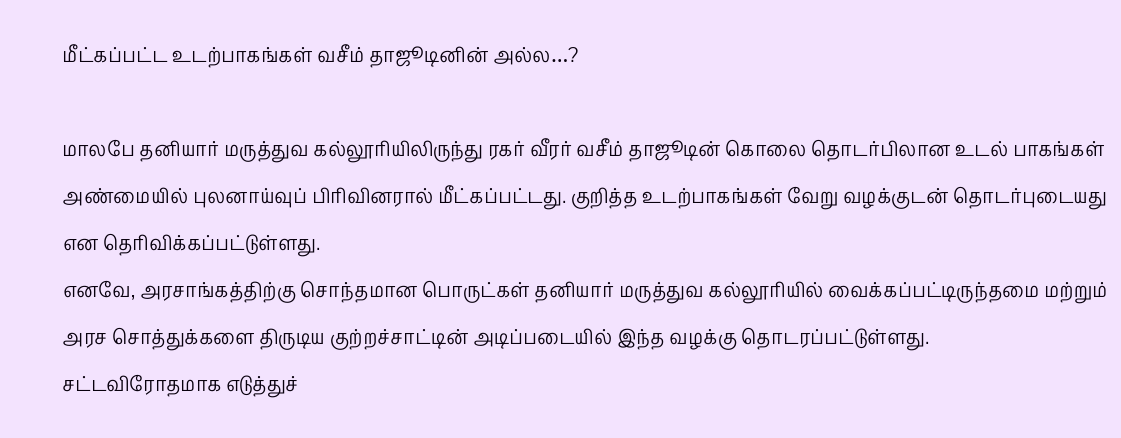மீட்கப்பட்ட உடற்பாகங்கள் வசீம் தாஜூடினின் அல்ல…?

மாலபே தனியார் மருத்துவ கல்லூரியிலிருந்து ரகர் வீரர் வசீம் தாஜூடின் கொலை தொடர்பிலான உடல் பாகங்கள் அண்மையில் புலனாய்வுப் பிரிவினரால் மீட்கப்பட்டது. குறித்த உடற்பாகங்கள் வேறு வழக்குடன் தொடர்புடையது என தெரிவிக்கப்பட்டுள்ளது.
எனவே, அரசாங்கத்திற்கு சொந்தமான பொருட்கள் தனியார் மருத்துவ கல்லூரியில் வைக்கப்பட்டிருந்தமை மற்றும் அரச சொத்துக்களை திருடிய குற்றச்சாட்டின் அடிப்படையில் இந்த வழக்கு தொடரப்பட்டுள்ளது.
சட்டவிரோதமாக எடுத்துச்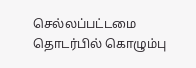செல்லப்பட்டமை தொடர்பில் கொழும்பு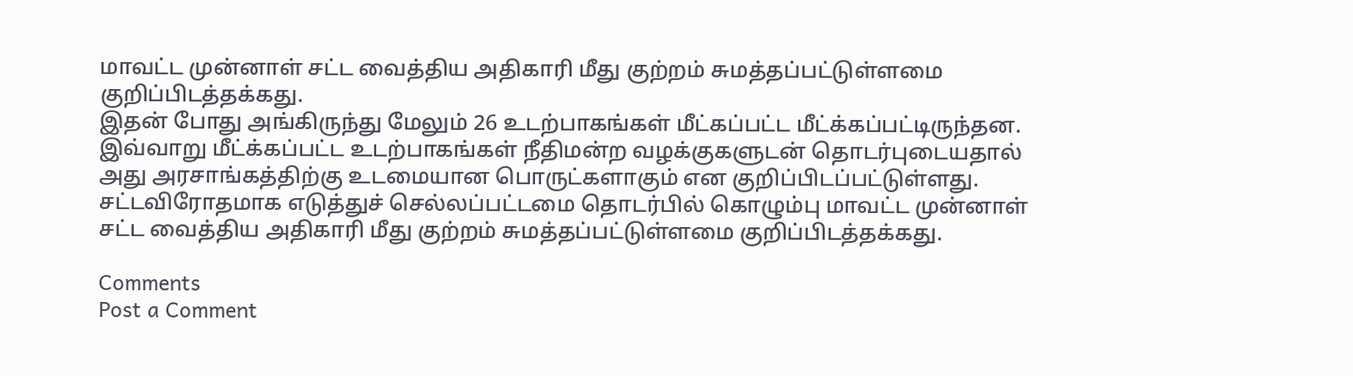மாவட்ட முன்னாள் சட்ட வைத்திய அதிகாரி மீது குற்றம் சுமத்தப்பட்டுள்ளமை குறிப்பிடத்தக்கது.
இதன் போது அங்கிருந்து மேலும் 26 உடற்பாகங்கள் மீட்கப்பட்ட மீட்க்கப்பட்டிருந்தன. இவ்வாறு மீட்க்கப்பட்ட உடற்பாகங்கள் நீதிமன்ற வழக்குகளுடன் தொடர்புடையதால் அது அரசாங்கத்திற்கு உடமையான பொருட்களாகும் என குறிப்பிடப்பட்டுள்ளது.
சட்டவிரோதமாக எடுத்துச் செல்லப்பட்டமை தொடர்பில் கொழும்பு மாவட்ட முன்னாள் சட்ட வைத்திய அதிகாரி மீது குற்றம் சுமத்தப்பட்டுள்ளமை குறிப்பிடத்தக்கது.

Comments
Post a Comment